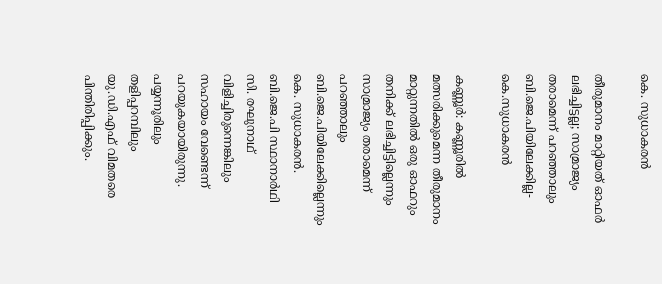കെ. സുധാകരൻ

തീരുമാനം മാറ്റിയത് ഓഫർ ലഭിച്ചിട്ടല്ല; സാമ്രാജ്യം തരാമെന്ന് പറഞ്ഞാലും ബി.ജെ.പിയിലേക്കില്ല- കെ.സുധാകരൻ

കണ്ണൂർ: കണ്ണൂരിൽ മത്സരിക്കുമെന്ന തീരുമാനം മാറ്റുന്നതിൽ ഒരു ഓഫറും തനിക്ക് ലഭിച്ചിട്ടില്ലെന്നും സാമ്രാജ്യം തരാമെന്ന് പറഞ്ഞാലും ബി.ജെ.പിയിലേക്കില്ലെന്നും കെ. സുധാകരൻ. ബി.ജെ.പി സ്ഥാനാർഥി സി. രഘുനാഥ് വിളിച്ചിരുന്നെങ്കിലും സഹായം വേണ്ടെന്ന് പറയുകയായിരുന്നു. പയ്യന്നൂരിലും തളിപ്പറമ്പിലും യു.ഡി.എഫ് വിമതരെ പിന്തിരിപ്പിക്കും.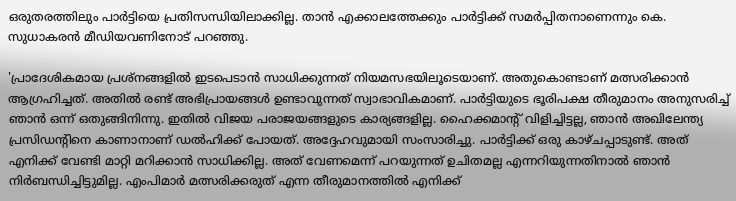ഒരുതരത്തിലും പാർട്ടിയെ പ്രതിസന്ധിയിലാക്കില്ല. താൻ എക്കാലത്തേക്കും പാർട്ടിക്ക് സമർപ്പിതനാണെന്നും കെ. സുധാകരൻ മീഡിയവണിനോട് പറഞ്ഞു.

'പ്രാദേശികമായ പ്രശ്നങ്ങളിൽ ഇടപെടാൻ സാധിക്കുന്നത് നിയമസഭയിലൂടെയാണ്. അതുകൊണ്ടാണ് മത്സരിക്കാൻ ആഗ്രഹിച്ചത്. അതിൽ രണ്ട് അഭിപ്രായങ്ങൾ ഉണ്ടാവുന്നത് സ്വാഭാവികമാണ്. പാർട്ടിയുടെ ഭൂരിപക്ഷ തീരുമാനം അനുസരിച്ച് ഞാൻ ഒന്ന് ഒതുങ്ങിനിന്നു. ഇതിൽ വിജയ പരാജയങ്ങളുടെ കാര്യങ്ങളില്ല. ഹൈക്കമാന്‍റ് വിളിച്ചിട്ടല്ല, ഞാൻ അഖിലേന്ത്യ പ്രസിഡന്‍റിനെ കാണാനാണ് ‍‍ഡൽഹിക്ക് പോയത്. അദ്ദേഹവുമായി സംസാരിച്ചു. പാർട്ടിക്ക് ഒരു കാഴ്ചപ്പാടുണ്ട്. അത് എനിക്ക് വേണ്ടി മാറ്റി മറിക്കാൻ സാധിക്കില്ല. അത് വേണമെന്ന് പറയുന്നത് ഉചിതമല്ല എന്നറിയുന്നതിനാൽ ഞാൻ നിർബന്ധിച്ചിട്ടുമില്ല. എംപിമാർ മത്സരിക്കരുത് എന്ന തീരുമാനത്തിൽ എനിക്ക്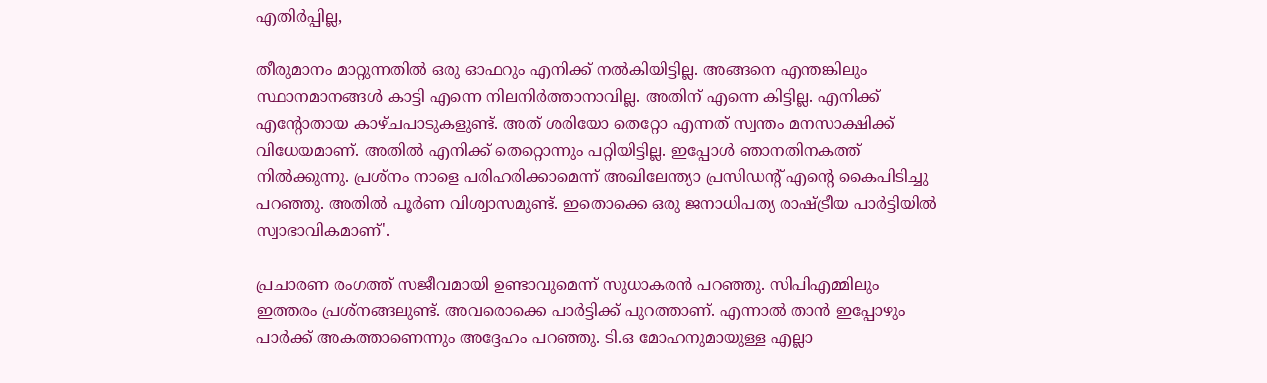എതിർപ്പില്ല,

തീരുമാനം മാറ്റുന്നതിൽ ഒരു ഓഫറും എനിക്ക് നൽകിയിട്ടില്ല. അങ്ങനെ എന്തങ്കിലും സ്ഥാനമാനങ്ങൾ കാട്ടി എന്നെ നിലനിർത്താനാവില്ല. അതിന് എന്നെ കിട്ടില്ല. എനിക്ക് എന്‍റോതായ കാഴ്ചപാടുകളുണ്ട്. അത് ശരിയോ തെറ്റോ എന്നത് സ്വന്തം മനസാക്ഷിക്ക് വിധേയമാണ്. അതിൽ എനിക്ക് തെറ്റൊന്നും പറ്റിയിട്ടില്ല. ഇപ്പോൾ ഞാനതിനകത്ത് നിൽക്കുന്നു. പ്രശ്നം നാളെ പരിഹരിക്കാമെന്ന് അഖിലേന്ത്യാ പ്രസിഡൻ്റ് എൻ്റെ കൈപിടിച്ചു പറഞ്ഞു. അതിൽ പൂർണ വിശ്വാസമുണ്ട്. ഇതൊക്കെ ഒരു ജനാധിപത്യ രാഷ്ട്രീയ പാർട്ടിയിൽ സ്വാഭാവികമാണ്'.

പ്രചാരണ രംഗത്ത് സജീവമായി ഉണ്ടാവുമെന്ന് സുധാകരൻ പറഞ്ഞു. സിപിഎമ്മിലും ഇത്തരം പ്രശ്നങ്ങലുണ്ട്. അവരൊക്കെ പാർട്ടിക്ക് പുറത്താണ്. എന്നാൽ താൻ ഇപ്പോഴും പാർക്ക് അകത്താണെന്നും അദ്ദേഹം പറഞ്ഞു. ടി.ഒ മോഹനുമായുള്ള എല്ലാ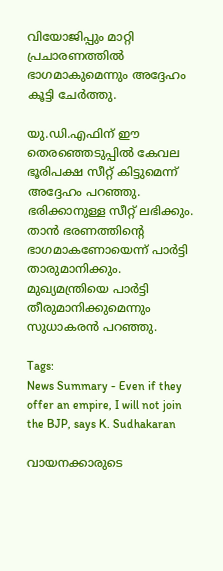വിയോജിപ്പും മാറ്റി പ്രചാരണത്തിൽ ഭാഗമാകുമെന്നും അദ്ദേഹം കൂട്ടി ചേർത്തു.

യു.ഡി.എഫിന് ഈ തെരഞ്ഞെടുപ്പിൽ കേവല ഭൂരിപക്ഷ സീറ്റ് കിട്ടുമെന്ന് അദ്ദേഹം പറഞ്ഞു. ഭരിക്കാനുള്ള സീറ്റ് ലഭിക്കും. താൻ ഭരണത്തിൻ്റെ ഭാഗമാകണോയെന്ന് പാർട്ടി താരുമാനിക്കും. മുഖ്യമന്ത്രിയെ പാർട്ടി തീരുമാനിക്കുമെന്നും സുധാകരൻ പറഞ്ഞു.

Tags:
News Summary - Even if they offer an empire, I will not join the BJP, says K. Sudhakaran

വായനക്കാരുടെ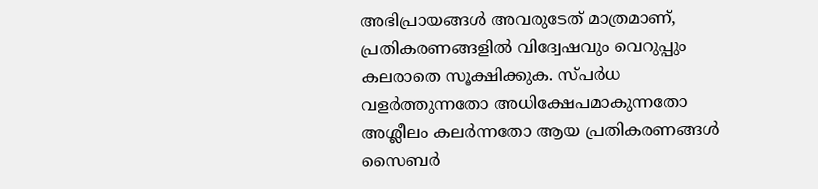അഭിപ്രായങ്ങള്‍ അവരുടേത് മാത്രമാണ്, പ്രതികരണങ്ങളിൽ വിദ്വേഷവും വെറുപ്പും കലരാതെ സൂക്ഷിക്കുക. സ്പർധ വളർത്തുന്നതോ അധിക്ഷേപമാകുന്നതോ അശ്ലീലം കലർന്നതോ ആയ പ്രതികരണങ്ങൾ സൈബർ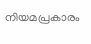നിയമപ്രകാരം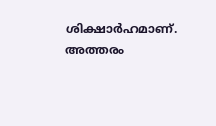ശിക്ഷാർഹമാണ്. അത്തരം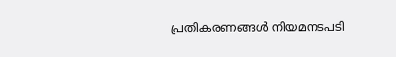പ്രതികരണങ്ങൾ നിയമനടപടി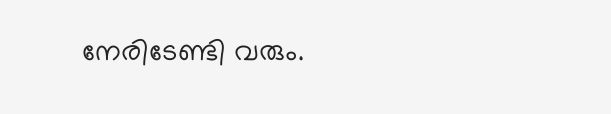നേരിടേണ്ടി വരും.